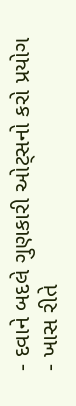- દવાને બદલે ગુણકારી ઓટ્સનો કરો પ્રયોગ
- ખાસ રીતે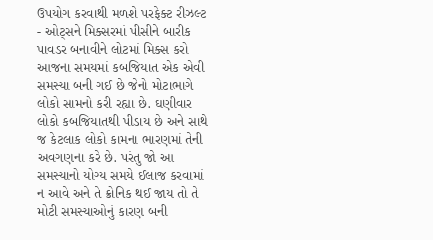ઉપયોગ કરવાથી મળશે પરફેક્ટ રીઝલ્ટ
- ઓટ્સને મિક્સરમાં પીસીને બારીક પાવડર બનાવીને લોટમાં મિક્સ કરો
આજના સમયમાં કબજિયાત એક એવી સમસ્યા બની ગઈ છે જેનો મોટાભાગે લોકો સામનો કરી રહ્યા છે. ઘણીવાર લોકો કબજિયાતથી પીડાય છે અને સાથે જ કેટલાક લોકો કામના ભારણમાં તેની અવગણના કરે છે. પરંતુ જો આ સમસ્યાનો યોગ્ય સમયે ઈલાજ કરવામાં ન આવે અને તે ક્રોનિક થઈ જાય તો તે મોટી સમસ્યાઓનું કારણ બની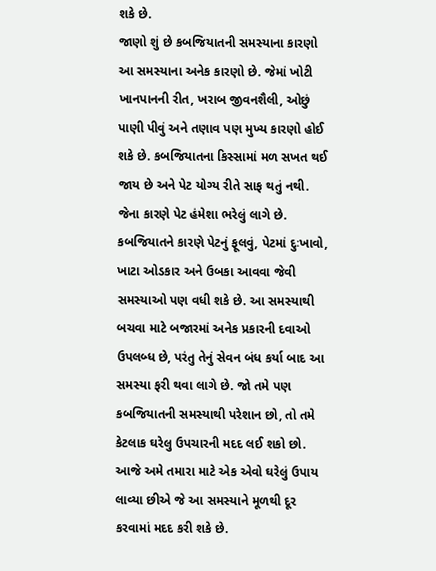શકે છે.
જાણો શું છે કબજિયાતની સમસ્યાના કારણો
આ સમસ્યાના અનેક કારણો છે. જેમાં ખોટી ખાનપાનની રીત, ખરાબ જીવનશૈલી, ઓછું પાણી પીવું અને તણાવ પણ મુખ્ય કારણો હોઈ શકે છે. કબજિયાતના કિસ્સામાં મળ સખત થઈ જાય છે અને પેટ યોગ્ય રીતે સાફ થતું નથી. જેના કારણે પેટ હંમેશા ભરેલું લાગે છે. કબજિયાતને કારણે પેટનું ફૂલવું, પેટમાં દુઃખાવો, ખાટા ઓડકાર અને ઉબકા આવવા જેવી સમસ્યાઓ પણ વધી શકે છે. આ સમસ્યાથી બચવા માટે બજારમાં અનેક પ્રકારની દવાઓ ઉપલબ્ધ છે, પરંતુ તેનું સેવન બંધ કર્યા બાદ આ સમસ્યા ફરી થવા લાગે છે. જો તમે પણ કબજિયાતની સમસ્યાથી પરેશાન છો, તો તમે કેટલાક ઘરેલુ ઉપચારની મદદ લઈ શકો છો. આજે અમે તમારા માટે એક એવો ઘરેલું ઉપાય લાવ્યા છીએ જે આ સમસ્યાને મૂળથી દૂર કરવામાં મદદ કરી શકે છે.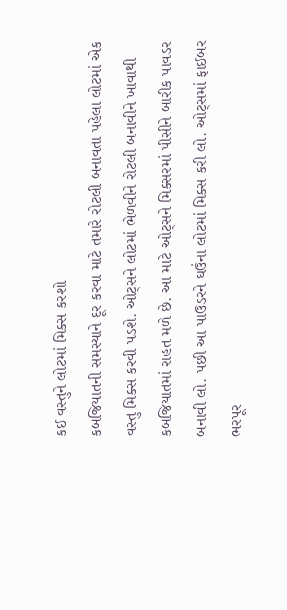કઈ વસ્તુને લોટમાં મિક્સ કરશો
કબજિયાતની સમસ્યાને દૂર કરવા માટે તમારે રોટલી બનાવતા પહેલા લોટમાં એક વસ્તુ મિક્સ કરવી પડશે. ઓટ્સને લોટમાં ભેળવીને રોટલી બનાવીને ખાવાથી કબજિયાતમાં રાહત મળે છે. આ માટે ઓટ્સને મિક્સરમાં પીસીને બારીક પાવડર બનાવી લો. પછી આ પાઉડરને ઘઉંના લોટમાં મિક્સ કરી લો. ઓટ્સમાં ફાઈબર ભરપૂર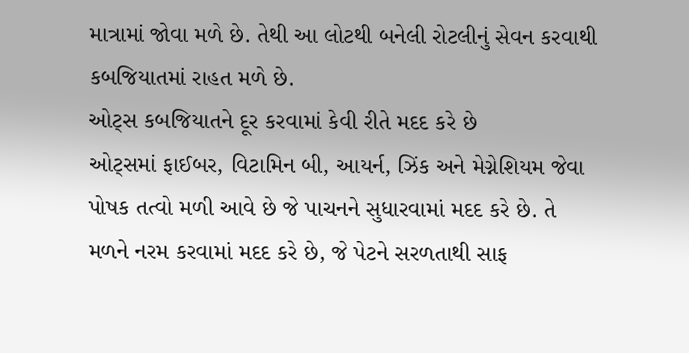માત્રામાં જોવા મળે છે. તેથી આ લોટથી બનેલી રોટલીનું સેવન કરવાથી કબજિયાતમાં રાહત મળે છે.
ઓટ્સ કબજિયાતને દૂર કરવામાં કેવી રીતે મદદ કરે છે
ઓટ્સમાં ફાઈબર, વિટામિન બી, આયર્ન, ઝિંક અને મેગ્નેશિયમ જેવા પોષક તત્વો મળી આવે છે જે પાચનને સુધારવામાં મદદ કરે છે. તે મળને નરમ કરવામાં મદદ કરે છે, જે પેટને સરળતાથી સાફ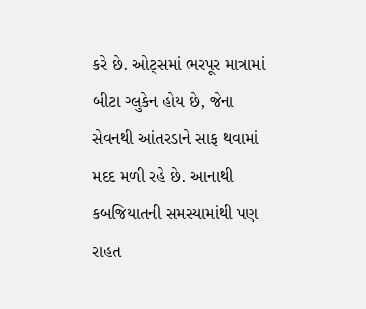કરે છે. ઓટ્સમાં ભરપૂર માત્રામાં બીટા ગ્લુકેન હોય છે, જેના સેવનથી આંતરડાને સાફ થવામાં મદદ મળી રહે છે. આનાથી કબજિયાતની સમસ્યામાંથી પણ રાહત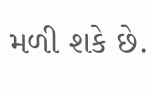મળી શકે છે.